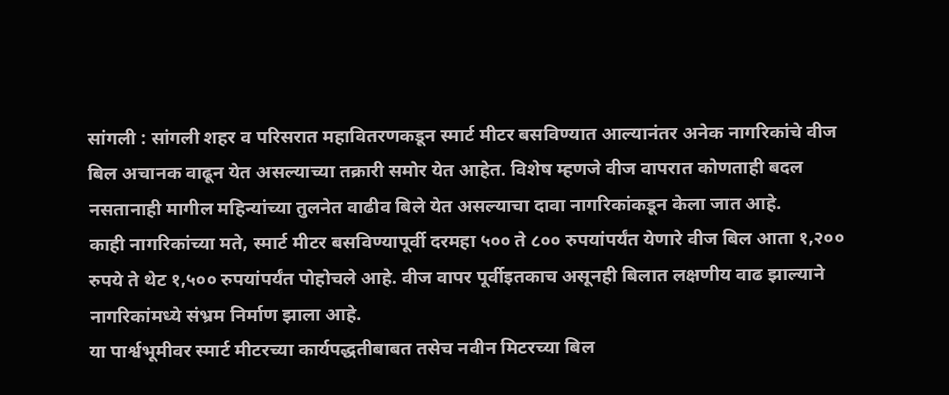सांगली : सांगली शहर व परिसरात महावितरणकडून स्मार्ट मीटर बसविण्यात आल्यानंतर अनेक नागरिकांचे वीज बिल अचानक वाढून येत असल्याच्या तक्रारी समोर येत आहेत. विशेष म्हणजे वीज वापरात कोणताही बदल नसतानाही मागील महिन्यांच्या तुलनेत वाढीव बिले येत असल्याचा दावा नागरिकांकडून केला जात आहे.
काही नागरिकांच्या मते, स्मार्ट मीटर बसविण्यापूर्वी दरमहा ५०० ते ८०० रुपयांपर्यंत येणारे वीज बिल आता १,२०० रुपये ते थेट १,५०० रुपयांपर्यंत पोहोचले आहे. वीज वापर पूर्वीइतकाच असूनही बिलात लक्षणीय वाढ झाल्याने नागरिकांमध्ये संभ्रम निर्माण झाला आहे.
या पार्श्वभूमीवर स्मार्ट मीटरच्या कार्यपद्धतीबाबत तसेच नवीन मिटरच्या बिल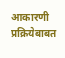आकारणी प्रक्रियेबाबत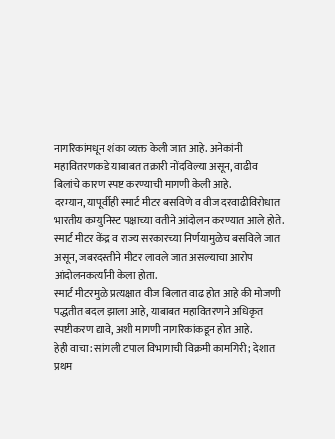नागरिकांमधून शंका व्यक्त केली जात आहे. अनेकांनी महावितरणकडे याबाबत तक्रारी नोंदविल्या असून, वाढीव बिलांचे कारण स्पष्ट करण्याची मागणी केली आहे.
दरम्यान, यापूर्वीही स्मार्ट मीटर बसविणे व वीज दरवाढीविरोधात भारतीय कम्युनिस्ट पक्षाच्या वतीने आंदोलन करण्यात आले होते. स्मार्ट मीटर केंद्र व राज्य सरकारच्या निर्णयामुळेच बसविले जात असून, जबरदस्तीने मीटर लावले जात असल्याचा आरोप आंदोलनकर्त्यांनी केला होता.
स्मार्ट मीटरमुळे प्रत्यक्षात वीज बिलात वाढ होत आहे की मोजणी पद्धतीत बदल झाला आहे, याबाबत महावितरणने अधिकृत स्पष्टीकरण द्यावे, अशी मागणी नागरिकांकडून होत आहे.
हेही वाचा: सांगली टपाल विभागाची विक्रमी कामगिरी; देशात प्रथम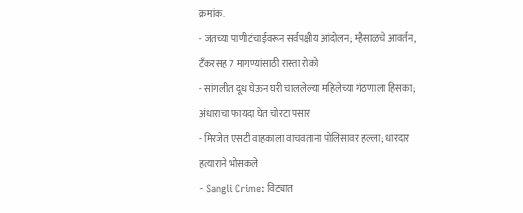क्रमांक.
- जतच्या पाणीटंचाईवरून सर्वपक्षीय आंदोलन; म्हैसाळचे आवर्तन, टँकरसह 7 मागण्यांसाठी रास्ता रोको
- सांगलीत दूध घेऊन घरी चाललेल्या महिलेच्या गंठणाला हिसका; अंधाराचा फायदा घेत चोरटा पसार
- मिरजेत एसटी वाहकाला वाचवताना पोलिसावर हल्ला; धारदार हत्याराने भोसकले
- Sangli Crime: विट्यात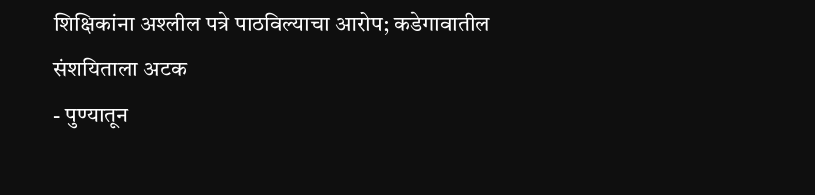शिक्षिकांना अश्लील पत्रे पाठविल्याचा आरोप; कडेगावातील संशयिताला अटक
- पुण्यातून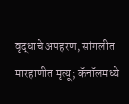वृद्धाचे अपहरण, सांगलीत मारहाणीत मृत्यू; कॅनॉलमध्ये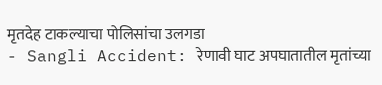मृतदेह टाकल्याचा पोलिसांचा उलगडा
- Sangli Accident: रेणावी घाट अपघातातील मृतांच्या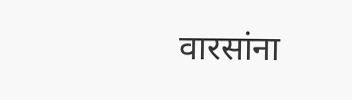वारसांना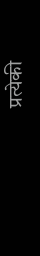प्रत्येकी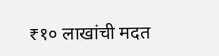₹१० लाखांची मदत